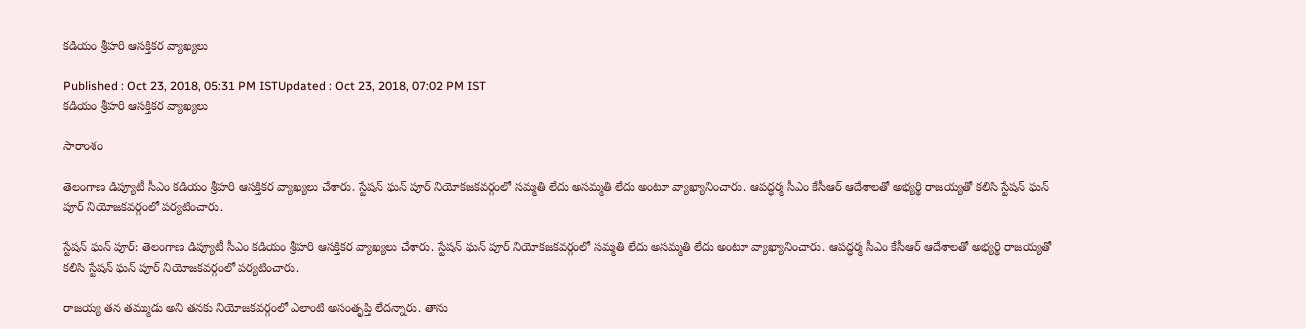కడియం శ్రీహరి ఆసక్తికర వ్యాఖ్యలు

Published : Oct 23, 2018, 05:31 PM ISTUpdated : Oct 23, 2018, 07:02 PM IST
కడియం శ్రీహరి ఆసక్తికర వ్యాఖ్యలు

సారాంశం

తెలంగాణ డిప్యూటీ సీఎం కడియం శ్రీహరి ఆసక్తికర వ్యాఖ్యలు చేశారు. స్టేషన్ ఘన్ పూర్ నియోకజకవర్గంలో సమ్మతి లేదు అసమ్మతి లేదు అంటూ వ్యాఖ్యానించారు. ఆపద్ధర్మ సీఎం కేసీఆర్ ఆదేశాలతో అభ్యర్థి రాజయ్యతో కలిసి స్టేషన్ ఘన్ పూర్ నియోజకవర్గంలో పర్యటించారు.

స్టేషన్ ఘన్ పూర్: తెలంగాణ డిప్యూటీ సీఎం కడియం శ్రీహరి ఆసక్తికర వ్యాఖ్యలు చేశారు. స్టేషన్ ఘన్ పూర్ నియోకజకవర్గంలో సమ్మతి లేదు అసమ్మతి లేదు అంటూ వ్యాఖ్యానించారు. ఆపద్ధర్మ సీఎం కేసీఆర్ ఆదేశాలతో అభ్యర్థి రాజయ్యతో కలిసి స్టేషన్ ఘన్ పూర్ నియోజకవర్గంలో పర్యటించారు.

రాజయ్య తన తమ్ముడు అని తనకు నియోజకవర్గంలో ఎలాంటి అసంతృప్తి లేదన్నారు. తాను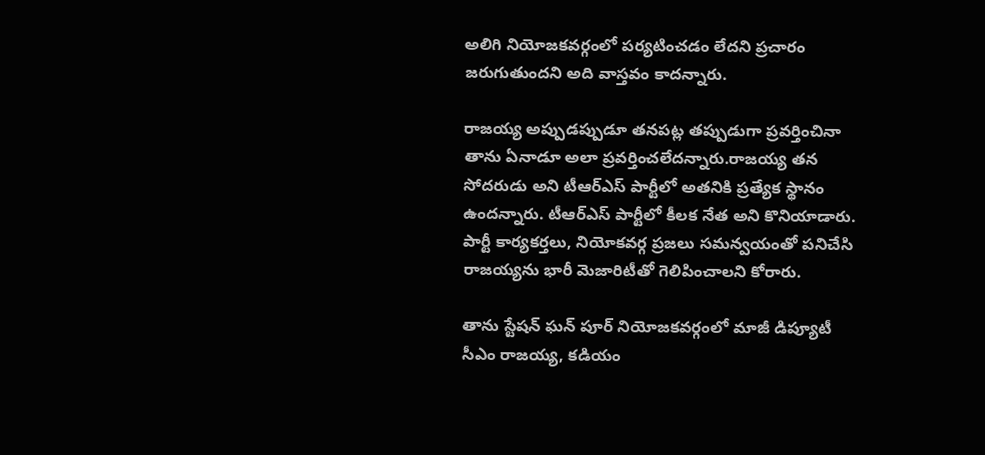అలిగి నియోజకవర్గంలో పర్యటించడం లేదని ప్రచారం జరుగుతుందని అది వాస్తవం కాదన్నారు.

రాజయ్య అప్పుడప్పుడూ తనపట్ల తప్పుడుగా ప్రవర్తించినా తాను ఏనాడూ అలా ప్రవర్తించలేదన్నారు.రాజయ్య తన సోదరుడు అని టీఆర్ఎస్ పార్టీలో అతనికి ప్రత్యేక స్థానం ఉందన్నారు. టీఆర్ఎస్ పార్టీలో కీలక నేత అని కొనియాడారు. పార్టీ కార్యకర్తలు, నియోకవర్గ ప్రజలు సమన్వయంతో పనిచేసి రాజయ్యను భారీ మెజారిటీతో గెలిపించాలని కోరారు.

తాను స్టేషన్ ఘన్ పూర్ నియోజకవర్గంలో మాజీ డిప్యూటీ సీఎం రాజయ్య, కడియం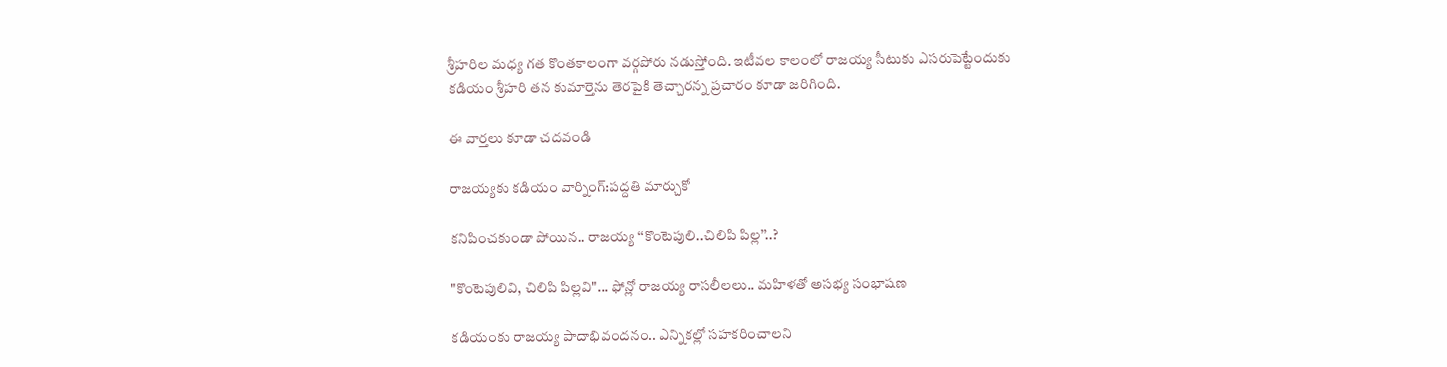శ్రీహరిల మధ్య గత కొంతకాలంగా వర్గపోరు నడుస్తోంది. ఇటీవల కాలంలో రాజయ్య సీటుకు ఎసరుపెట్టేందుకు కడియం శ్రీహరి తన కుమార్తెను తెరపైకి తెచ్చారన్న ప్రచారం కూడా జరిగింది.

ఈ వార్తలు కూడా చదవండి

రాజయ్యకు కడియం వార్నింగ్:పద్దతి మార్చుకో

కనిపించకుండా పోయిన.. రాజయ్య ‘‘కొంటెపులి..చిలిపి పిల్ల’’..?

"కొంటెపులివి, చిలిపి పిల్లవి"... ఫోన్లో రాజయ్య రాసలీలలు.. మహిళతో అసభ్య సంభాషణ

కడియంకు రాజయ్య పాదాభివందనం.. ఎన్నికల్లో సహకరించాలని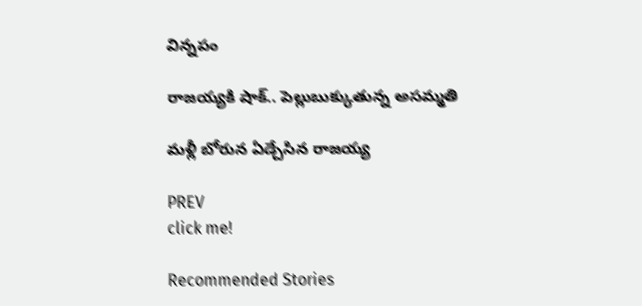విన్నపం

రాజయ్యకి షాక్.. పెల్లుబుక్కుతున్న అసమ్మతి

మళ్లీ బోరున ఏడ్చేసిన రాజయ్య

PREV
click me!

Recommended Stories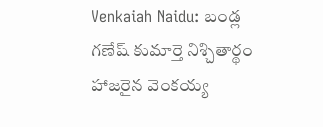Venkaiah Naidu: బండ్ల గణేష్ కుమార్తె నిశ్చితార్థం హాజరైన వెంకయ్య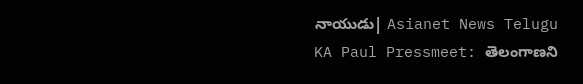నాయుడు| Asianet News Telugu
KA Paul Pressmeet: తెలంగాణని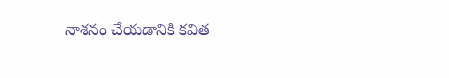నాశనం చేయడానికి కవిత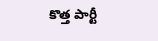కొత్త పార్టీ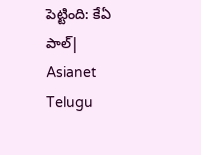పెట్టింది: కేఏ పాల్| Asianet Telugu